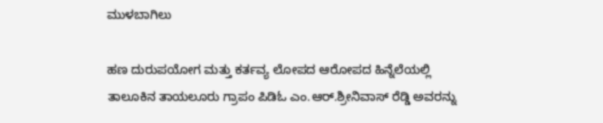ಮುಳಬಾಗಿಲು

ಹಣ ದುರುಪಯೋಗ ಮತ್ತು ಕರ್ತವ್ಯ ಲೋಪದ ಆರೋಪದ ಹಿನ್ನೆಲೆಯಲ್ಲಿ ತಾಲೂಕಿನ ತಾಯಲೂರು ಗ್ರಾಪಂ ಪಿಡಿಓ ಎಂ.ಆರ್.ಶ್ರೀನಿವಾಸ್ ರೆಡ್ಡಿ ಅವರನ್ನು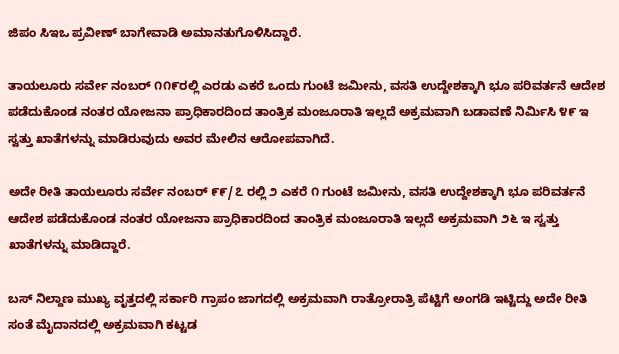ಜಿಪಂ ಸಿಇಒ ಪ್ರವೀಣ್ ಬಾಗೇವಾಡಿ ಅಮಾನತುಗೊಳಿಸಿದ್ದಾರೆ.

ತಾಯಲೂರು ಸರ್ವೇ ನಂಬರ್ ೧೧೯ರಲ್ಲಿ ಎರಡು ಎಕರೆ ಒಂದು ಗುಂಟೆ ಜಮೀನು, ವಸತಿ ಉದ್ದೇಶಕ್ಕಾಗಿ ಭೂ ಪರಿವರ್ತನೆ ಆದೇಶ ಪಡೆದುಕೊಂಡ ನಂತರ ಯೋಜನಾ ಪ್ರಾಧಿಕಾರದಿಂದ ತಾಂತ್ರಿಕ ಮಂಜೂರಾತಿ ಇಲ್ಲದೆ ಅಕ್ರಮವಾಗಿ ಬಡಾವಣೆ ನಿರ್ಮಿಸಿ ೪೯ ಇ ಸ್ವತ್ತು ಖಾತೆಗಳನ್ನು ಮಾಡಿರುವುದು ಅವರ ಮೇಲಿನ ಆರೋಪವಾಗಿದೆ.

ಅದೇ ರೀತಿ ತಾಯಲೂರು ಸರ್ವೇ ನಂಬರ್ ೯೯/೭ ರಲ್ಲಿ ೨ ಎಕರೆ ೧ ಗುಂಟೆ ಜಮೀನು, ವಸತಿ ಉದ್ದೇಶಕ್ಕಾಗಿ ಭೂ ಪರಿವರ್ತನೆ ಆದೇಶ ಪಡೆದುಕೊಂಡ ನಂತರ ಯೋಜನಾ ಪ್ರಾಧಿಕಾರದಿಂದ ತಾಂತ್ರಿಕ ಮಂಜೂರಾತಿ ಇಲ್ಲದೆ ಅಕ್ರಮವಾಗಿ ೨೬ ಇ ಸ್ವತ್ತು ಖಾತೆಗಳನ್ನು ಮಾಡಿದ್ದಾರೆ.

ಬಸ್ ನಿಲ್ದಾಣ ಮುಖ್ಯ ವೃತ್ತದಲ್ಲಿ ಸರ್ಕಾರಿ ಗ್ರಾಪಂ ಜಾಗದಲ್ಲಿ ಅಕ್ರಮವಾಗಿ ರಾತ್ರೋರಾತ್ರಿ ಪೆಟ್ಟಿಗೆ ಅಂಗಡಿ ಇಟ್ಟಿದ್ದು ಅದೇ ರೀತಿ ಸಂತೆ ಮೈದಾನದಲ್ಲಿ ಅಕ್ರಮವಾಗಿ ಕಟ್ಟಡ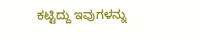ಕಟ್ಟಿದ್ದು ಇವುಗಳನ್ನು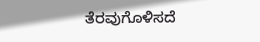ತೆರವುಗೊಳಿಸದೆ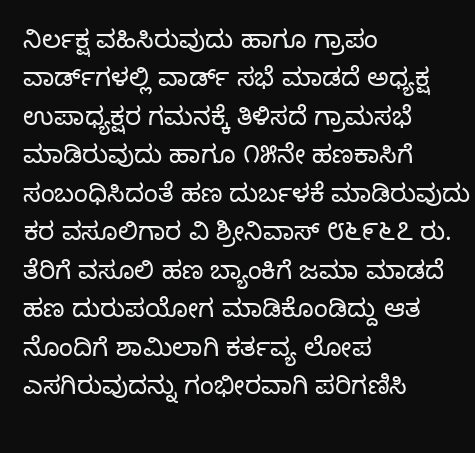ನಿರ್ಲಕ್ಷ ವಹಿಸಿರುವುದು ಹಾಗೂ ಗ್ರಾಪಂ ವಾರ್ಡ್‌ಗಳಲ್ಲಿ ವಾರ್ಡ್ ಸಭೆ ಮಾಡದೆ ಅಧ್ಯಕ್ಷ ಉಪಾಧ್ಯಕ್ಷರ ಗಮನಕ್ಕೆ ತಿಳಿಸದೆ ಗ್ರಾಮಸಭೆ ಮಾಡಿರುವುದು ಹಾಗೂ ೧೫ನೇ ಹಣಕಾಸಿಗೆ ಸಂಬಂಧಿಸಿದಂತೆ ಹಣ ದುರ್ಬಳಕೆ ಮಾಡಿರುವುದು ಕರ ವಸೂಲಿಗಾರ ವಿ ಶ್ರೀನಿವಾಸ್ ೮೬೯೬೭ ರು. ತೆರಿಗೆ ವಸೂಲಿ ಹಣ ಬ್ಯಾಂಕಿಗೆ ಜಮಾ ಮಾಡದೆ ಹಣ ದುರುಪಯೋಗ ಮಾಡಿಕೊಂಡಿದ್ದು ಆತ ನೊಂದಿಗೆ ಶಾಮಿಲಾಗಿ ಕರ್ತವ್ಯ ಲೋಪ ಎಸಗಿರುವುದನ್ನು ಗಂಭೀರವಾಗಿ ಪರಿಗಣಿಸಿ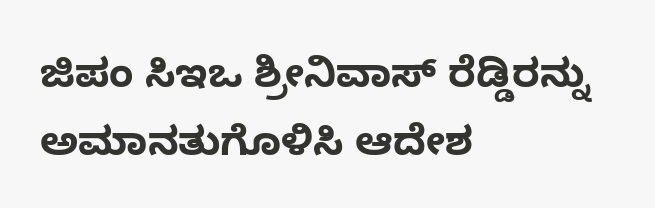ಜಿಪಂ ಸಿಇಒ ಶ್ರೀನಿವಾಸ್ ರೆಡ್ಡಿರನ್ನು ಅಮಾನತುಗೊಳಿಸಿ ಆದೇಶ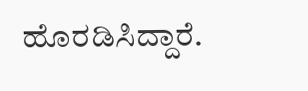ಹೊರಡಿಸಿದ್ದಾರೆ.